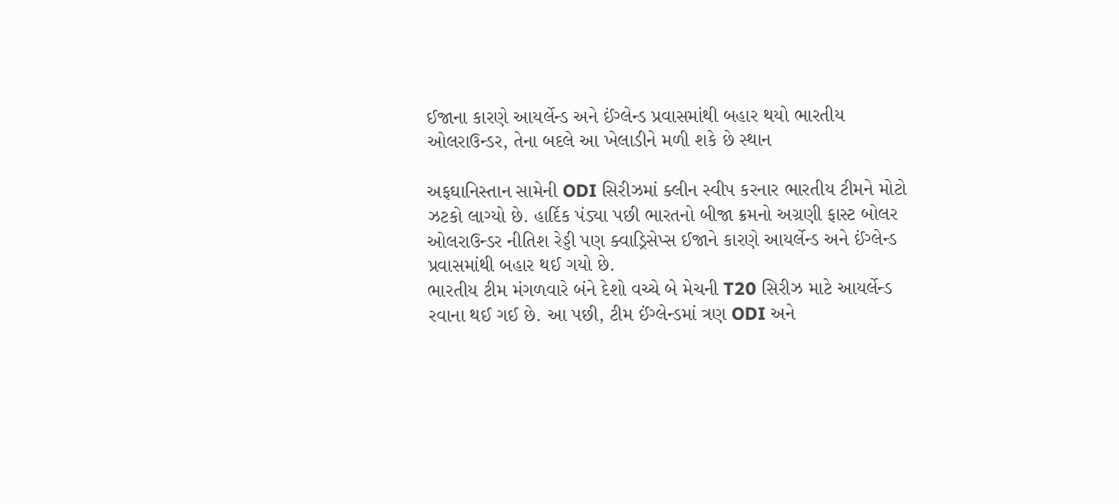ઈજાના કારણે આયર્લેન્ડ અને ઈંગ્લેન્ડ પ્રવાસમાંથી બહાર થયો ભારતીય ઓલરાઉન્ડર, તેના બદલે આ ખેલાડીને મળી શકે છે સ્થાન

અફઘાનિસ્તાન સામેની ODI સિરીઝમાં ક્લીન સ્વીપ કરનાર ભારતીય ટીમને મોટો ઝટકો લાગ્યો છે. હાર્દિક પંડ્યા પછી ભારતનો બીજા ક્રમનો અગ્રણી ફાસ્ટ બોલર ઓલરાઉન્ડર નીતિશ રેડ્ડી પણ ક્વાડ્રિસેપ્સ ઈજાને કારણે આયર્લેન્ડ અને ઈંગ્લેન્ડ પ્રવાસમાંથી બહાર થઈ ગયો છે.
ભારતીય ટીમ મંગળવારે બંને દેશો વચ્ચે બે મેચની T20 સિરીઝ માટે આયર્લેન્ડ રવાના થઈ ગઈ છે. આ પછી, ટીમ ઈંગ્લેન્ડમાં ત્રણ ODI અને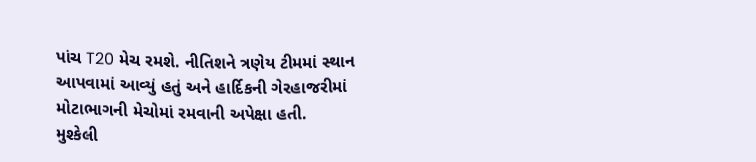પાંચ T20 મેચ રમશે. નીતિશને ત્રણેય ટીમમાં સ્થાન આપવામાં આવ્યું હતું અને હાર્દિકની ગેરહાજરીમાં મોટાભાગની મેચોમાં રમવાની અપેક્ષા હતી.
મુશ્કેલી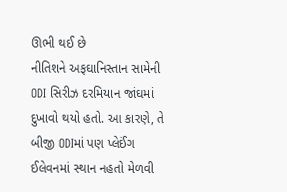ઊભી થઈ છે
નીતિશને અફઘાનિસ્તાન સામેની ODI સિરીઝ દરમિયાન જાંઘમાં દુખાવો થયો હતો. આ કારણે, તે બીજી ODIમાં પણ પ્લેઈંગ ઈલેવનમાં સ્થાન નહતો મેળવી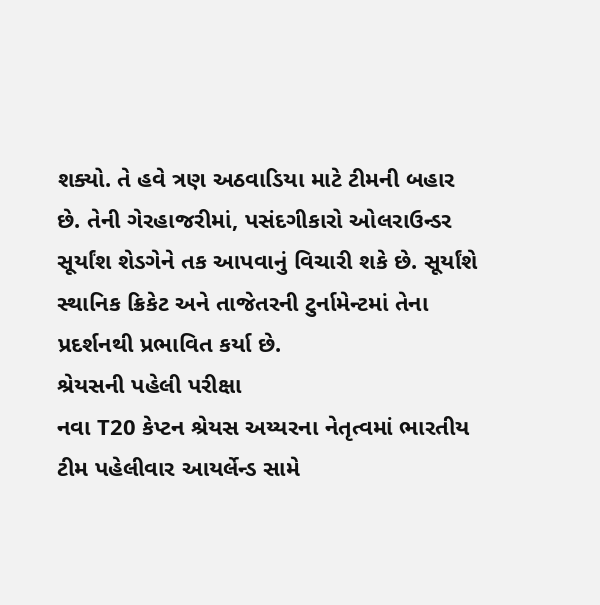શક્યો. તે હવે ત્રણ અઠવાડિયા માટે ટીમની બહાર છે. તેની ગેરહાજરીમાં, પસંદગીકારો ઓલરાઉન્ડર સૂર્યાંશ શેડગેને તક આપવાનું વિચારી શકે છે. સૂર્યાંશે સ્થાનિક ક્રિકેટ અને તાજેતરની ટુર્નામેન્ટમાં તેના પ્રદર્શનથી પ્રભાવિત કર્યા છે.
શ્રેયસની પહેલી પરીક્ષા
નવા T20 કેપ્ટન શ્રેયસ અય્યરના નેતૃત્વમાં ભારતીય ટીમ પહેલીવાર આયર્લેન્ડ સામે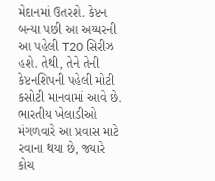મેદાનમાં ઉતરશે. કેપ્ટન બન્યા પછી આ અય્યરની આ પહેલી T20 સિરીઝ હશે. તેથી, તેને તેની કેપ્ટનશિપની પહેલી મોટી કસોટી માનવામાં આવે છે. ભારતીય ખેલાડીઓ મંગળવારે આ પ્રવાસ માટે રવાના થયા છે, જ્યારે કોચ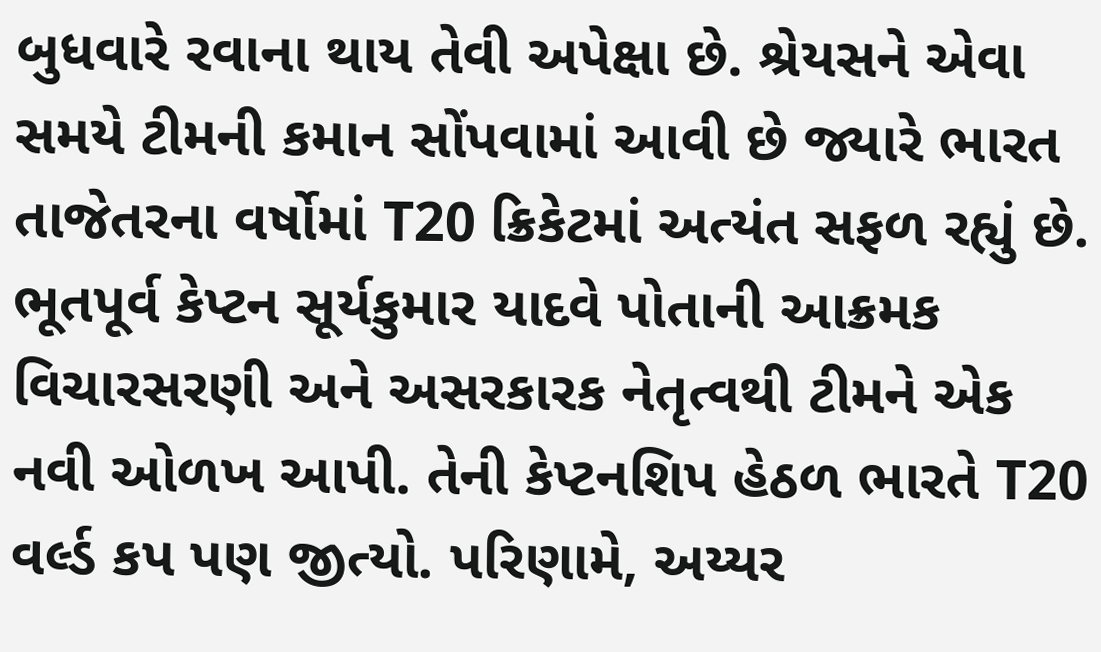બુધવારે રવાના થાય તેવી અપેક્ષા છે. શ્રેયસને એવા સમયે ટીમની કમાન સોંપવામાં આવી છે જ્યારે ભારત તાજેતરના વર્ષોમાં T20 ક્રિકેટમાં અત્યંત સફળ રહ્યું છે.
ભૂતપૂર્વ કેપ્ટન સૂર્યકુમાર યાદવે પોતાની આક્રમક વિચારસરણી અને અસરકારક નેતૃત્વથી ટીમને એક નવી ઓળખ આપી. તેની કેપ્ટનશિપ હેઠળ ભારતે T20 વર્લ્ડ કપ પણ જીત્યો. પરિણામે, અય્યર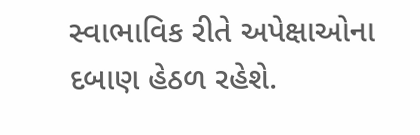સ્વાભાવિક રીતે અપેક્ષાઓના દબાણ હેઠળ રહેશે.